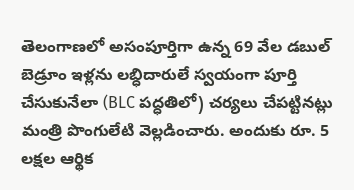తెలంగాణలో అసంపూర్తిగా ఉన్న 69 వేల డబుల్ బెడ్రూం ఇళ్లను లబ్ధిదారులే స్వయంగా పూర్తి చేసుకునేలా (BLC పద్ధతిలో) చర్యలు చేపట్టినట్లు మంత్రి పొంగులేటి వెల్లడించారు. అందుకు రూ. 5 లక్షల ఆర్థిక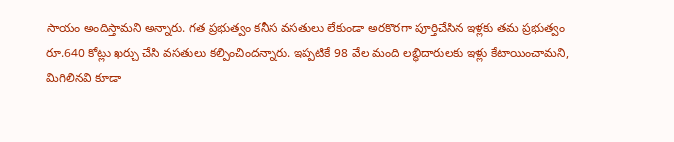సాయం అందిస్తామని అన్నారు. గత ప్రభుత్వం కనీస వసతులు లేకుండా అరకొరగా పూర్తిచేసిన ఇళ్లకు తమ ప్రభుత్వం రూ.640 కోట్లు ఖర్చు చేసి వసతులు కల్పించిందన్నారు. ఇప్పటికే 98 వేల మంది లబ్ధిదారులకు ఇళ్లు కేటాయించామని, మిగిలినవి కూడా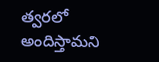త్వరలో అందిస్తామని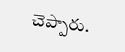చెప్పారు.